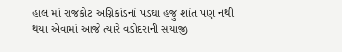હાલ માં રાજકોટ અગ્નિકાંડનાં પડઘા હજુ શાંત પણ નથી થયા એવામાં આજે ત્યારે વડોદરાની સયાજી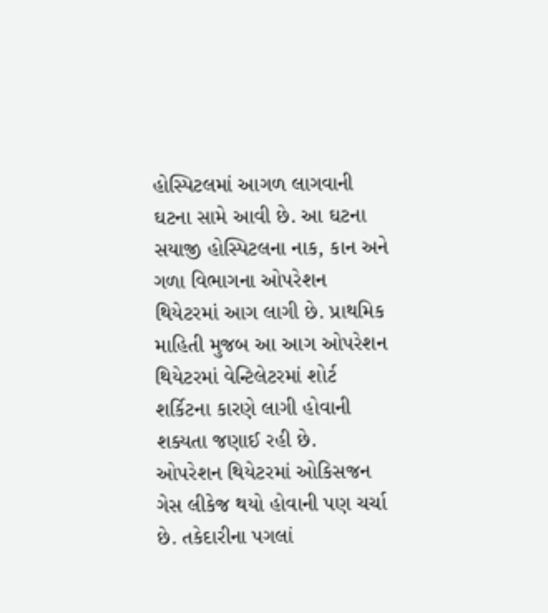હોસ્પિટલમાં આગળ લાગવાની ઘટના સામે આવી છે. આ ઘટના સયાજી હોસ્પિટલના નાક, કાન અને ગળા વિભાગના ઓપરેશન થિયેટરમાં આગ લાગી છે. પ્રાથમિક માહિતી મુજબ આ આગ ઓપરેશન થિયેટરમાં વેન્ટિલેટરમાં શોર્ટ શર્કિટના કારણે લાગી હોવાની શક્યતા જણાઈ રહી છે.
ઓપરેશન થિયેટરમાં ઓકિસજન ગેસ લીકેજ થયો હોવાની પણ ચર્ચા છે. તકેદારીના પગલાં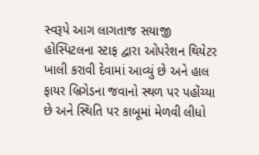સ્વરૂપે આગ લાગતાજ સયાજી હોસ્પિટલના સ્ટાફ દ્વારા ઓપરેશન થિયેટર ખાલી કરાવી દેવામાં આવ્યું છે અને હાલ ફાયર બ્રિગેડના જવાનો સ્થળ પર પહોંચ્યા છે અને સ્થિતિ પર કાબૂમાં મેળવી લીધો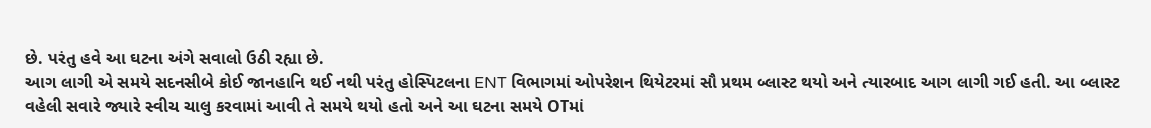છે. પરંતુ હવે આ ઘટના અંગે સવાલો ઉઠી રહ્યા છે.
આગ લાગી એ સમયે સદનસીબે કોઈ જાનહાનિ થઈ નથી પરંતુ હોસ્પિટલના ENT વિભાગમાં ઓપરેશન થિયેટરમાં સૌ પ્રથમ બ્લાસ્ટ થયો અને ત્યારબાદ આગ લાગી ગઈ હતી. આ બ્લાસ્ટ વહેલી સવારે જ્યારે સ્વીચ ચાલુ કરવામાં આવી તે સમયે થયો હતો અને આ ઘટના સમયે OTમાં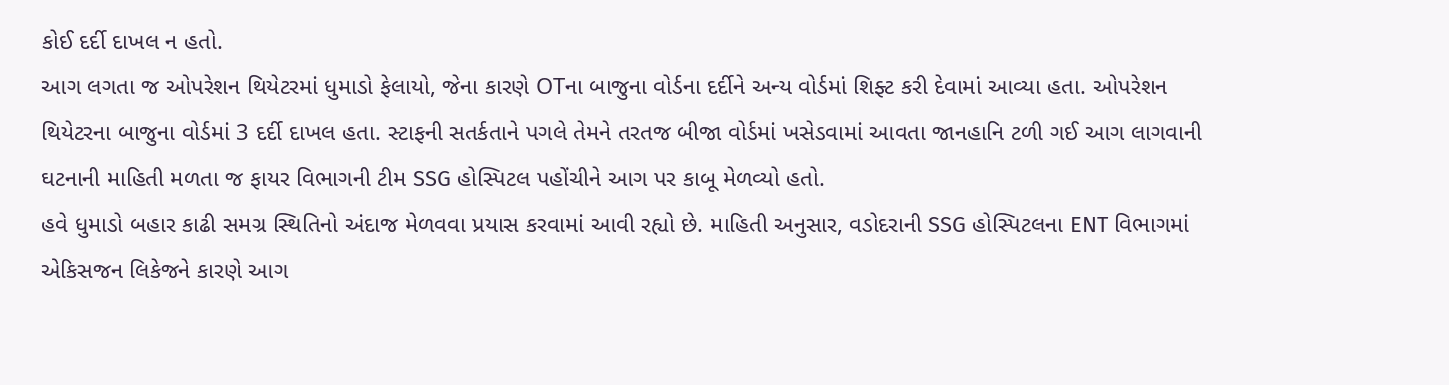કોઈ દર્દી દાખલ ન હતો.
આગ લગતા જ ઓપરેશન થિયેટરમાં ધુમાડો ફેલાયો, જેના કારણે OTના બાજુના વોર્ડના દર્દીને અન્ય વોર્ડમાં શિફ્ટ કરી દેવામાં આવ્યા હતા. ઓપરેશન થિયેટરના બાજુના વોર્ડમાં 3 દર્દી દાખલ હતા. સ્ટાફની સતર્કતાને પગલે તેમને તરતજ બીજા વોર્ડમાં ખસેડવામાં આવતા જાનહાનિ ટળી ગઈ આગ લાગવાની ઘટનાની માહિતી મળતા જ ફાયર વિભાગની ટીમ SSG હોસ્પિટલ પહોંચીને આગ પર કાબૂ મેળવ્યો હતો.
હવે ધુમાડો બહાર કાઢી સમગ્ર સ્થિતિનો અંદાજ મેળવવા પ્રયાસ કરવામાં આવી રહ્યો છે. માહિતી અનુસાર, વડોદરાની SSG હોસ્પિટલના ENT વિભાગમાં એકિસજન લિકેજને કારણે આગ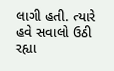લાગી હતી. ત્યારે હવે સવાલો ઉઠી રહ્યા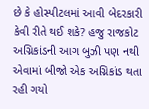છે કે હોસ્પીટલમાં આવી બેદરકારી કેવી રીતે થઈ શકે? હજુ રાજકોટ અગ્નિકાંડની આગ બુઝી પણ નથી એવામાં બીજો એક અગ્નિકાંડ થતા રહી ગયો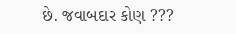છે. જવાબદાર કોણ ???